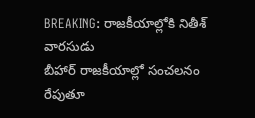BREAKING: రాజకీయాల్లోకి నితీశ్ వారసుడు
బీహార్ రాజకీయాల్లో సంచలనం రేపుతూ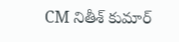CM నితీశ్ కుమార్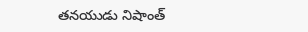తనయుడు నిషాంత్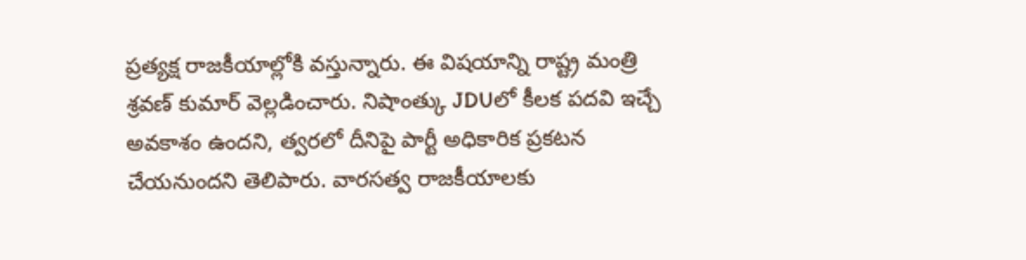ప్రత్యక్ష రాజకీయాల్లోకి వస్తున్నారు. ఈ విషయాన్ని రాష్ట్ర మంత్రి శ్రవణ్ కుమార్ వెల్లడించారు. నిషాంత్కు JDUలో కీలక పదవి ఇచ్చే అవకాశం ఉందని, త్వరలో దీనిపై పార్టీ అధికారిక ప్రకటన చేయనుందని తెలిపారు. వారసత్వ రాజకీయాలకు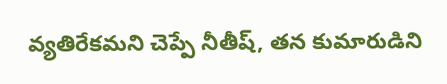వ్యతిరేకమని చెప్పే నీతీష్, తన కుమారుడిని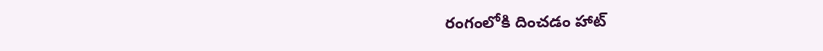రంగంలోకి దించడం హాట్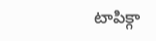టాపిక్గా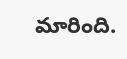మారింది.